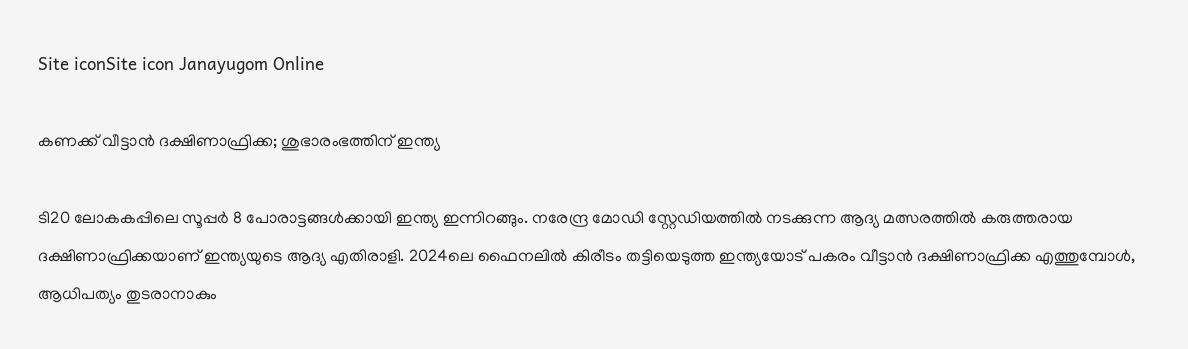Site iconSite icon Janayugom Online

കണക്ക് വീട്ടാന്‍ ദക്ഷിണാഫ്രിക്ക; ശുഭാരംഭത്തിന് ഇന്ത്യ

ടി20 ലോകകപ്പിലെ സൂപ്പർ 8 പോരാട്ടങ്ങൾക്കായി ഇന്ത്യ ഇന്നിറങ്ങും. നരേന്ദ്ര മോഡി സ്റ്റേഡിയത്തിൽ നടക്കുന്ന ആദ്യ മത്സരത്തിൽ കരുത്തരായ ദക്ഷിണാഫ്രിക്കയാണ് ഇന്ത്യയുടെ ആദ്യ എതിരാളി. 2024ലെ ഫൈനലിൽ കിരീടം തട്ടിയെടുത്ത ഇന്ത്യയോട് പകരം വീട്ടാൻ ദക്ഷിണാഫ്രിക്ക എത്തുമ്പോൾ, ആധിപത്യം തുടരാനാകും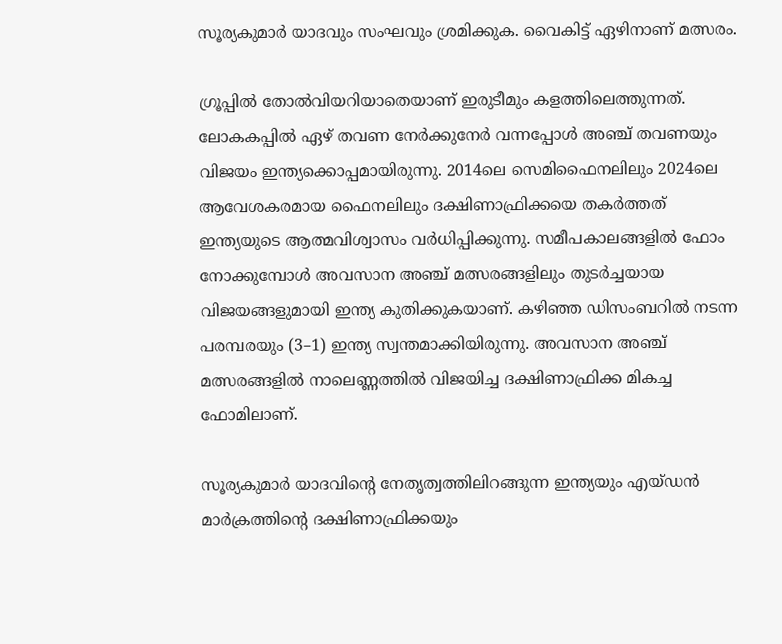സൂര്യകുമാർ യാദവും സംഘവും ശ്രമിക്കുക. വൈകിട്ട് ഏഴിനാണ് മത്സരം.

ഗ്രൂപ്പില്‍ തോല്‍വിയറിയാതെയാണ് ഇരുടീമും കളത്തിലെത്തുന്നത്. ലോകകപ്പിൽ ഏഴ് തവണ നേർക്കുനേർ വന്നപ്പോൾ അഞ്ച് തവണയും വിജയം ഇന്ത്യക്കൊപ്പമായിരുന്നു. 2014ലെ സെമിഫൈനലിലും 2024ലെ ആവേശകരമായ ഫൈനലിലും ദക്ഷിണാഫ്രിക്കയെ തകർത്തത് ഇന്ത്യയുടെ ആത്മവിശ്വാസം വർധിപ്പിക്കുന്നു. സമീപകാലങ്ങളില്‍ ഫോം നോക്കുമ്പോള്‍ അവസാന അഞ്ച് മത്സരങ്ങളിലും തുടർച്ചയായ വിജയങ്ങളുമായി ഇന്ത്യ കുതിക്കുകയാണ്. കഴിഞ്ഞ ഡിസംബറിൽ നടന്ന പരമ്പരയും (3–1) ഇന്ത്യ സ്വന്തമാക്കിയിരുന്നു. അവസാന അഞ്ച് മത്സരങ്ങളിൽ നാലെണ്ണത്തിൽ വിജയിച്ച ദക്ഷിണാഫ്രിക്ക മികച്ച ഫോമിലാണ്.

സൂര്യകുമാർ യാദവിന്റെ നേതൃത്വത്തിലിറങ്ങുന്ന ഇന്ത്യയും എയ്ഡൻ മാർക്രത്തിന്റെ ദക്ഷിണാഫ്രിക്കയും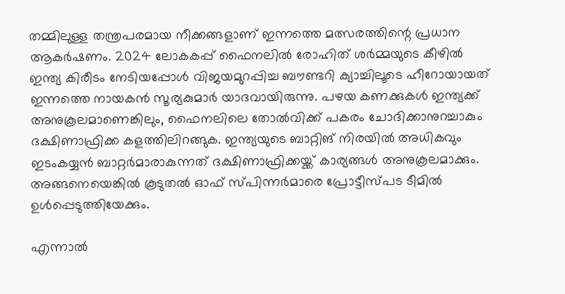തമ്മിലുള്ള തന്ത്രപരമായ നീക്കങ്ങളാണ് ഇന്നത്തെ മത്സരത്തിന്റെ പ്രധാന ആകർഷണം. 2024 ലോകകപ്പ് ഫൈനലിൽ രോഹിത് ശർമ്മയുടെ കീഴിൽ ഇന്ത്യ കിരീടം നേടിയപ്പോൾ വിജയമുറപ്പിച്ച ബൗണ്ടറി ക്യാച്ചിലൂടെ ഹീറോയായത് ഇന്നത്തെ നായകൻ സൂര്യകുമാർ യാദവായിരുന്നു. പഴയ കണക്കുകൾ ഇന്ത്യക്ക് അനുകൂലമാണെങ്കിലും, ഫൈനലിലെ തോൽവിക്ക് പകരം ചോദിക്കാനുറച്ചാകും ദക്ഷിണാഫ്രിക്ക കളത്തിലിറങ്ങുക. ഇന്ത്യയുടെ ബാറ്റിങ് നിരയില്‍ അധികവും ഇടംകയ്യന്‍ ബാറ്റര്‍മാരാകുന്നത് ദക്ഷിണാഫ്രിക്കയ്ക്ക് കാര്യങ്ങള്‍ അനുകൂലമാക്കും. അങ്ങനെയെങ്കില്‍ കൂടുതല്‍ ഓഫ് സ്പിന്നര്‍മാരെ പ്രോട്ടീസ്‌പട ടീമില്‍ ഉള്‍പ്പെടുത്തിയേക്കും.

എന്നാല്‍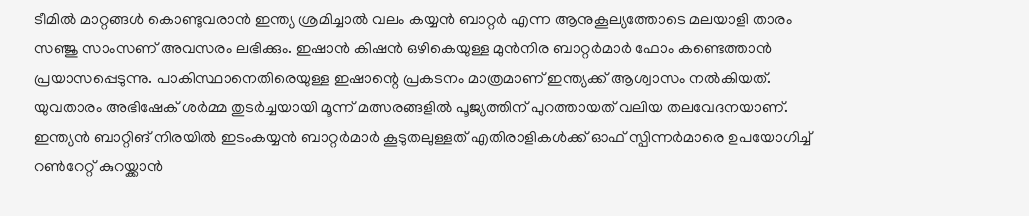ടീമില്‍ മാറ്റങ്ങള്‍ കൊണ്ടുവരാന്‍ ഇന്ത്യ ശ്രമിച്ചാല്‍ വലം കയ്യന്‍ ബാറ്റര്‍ എന്ന ആനുകൂല്യത്തോടെ മലയാളി താരം സഞ്ജു സാംസണ് അവസരം ലഭിക്കും. ഇഷാൻ കിഷൻ ഒഴികെയുള്ള മുൻനിര ബാറ്റർമാർ ഫോം കണ്ടെത്താൻ പ്രയാസപ്പെടുന്നു. പാകിസ്ഥാനെതിരെയുള്ള ഇഷാന്റെ പ്രകടനം മാത്രമാണ് ഇന്ത്യക്ക് ആശ്വാസം നൽകിയത്. യുവതാരം അഭിഷേക് ശർമ്മ തുടർച്ചയായി മൂന്ന് മത്സരങ്ങളിൽ പൂജ്യത്തിന് പുറത്തായത് വലിയ തലവേദനയാണ്. ഇന്ത്യൻ ബാറ്റിങ് നിരയിൽ ഇടംകയ്യൻ ബാറ്റർമാർ കൂടുതലുള്ളത് എതിരാളികൾക്ക് ഓഫ് സ്പിന്നർമാരെ ഉപയോഗിച്ച് റൺറേറ്റ് കുറയ്ക്കാൻ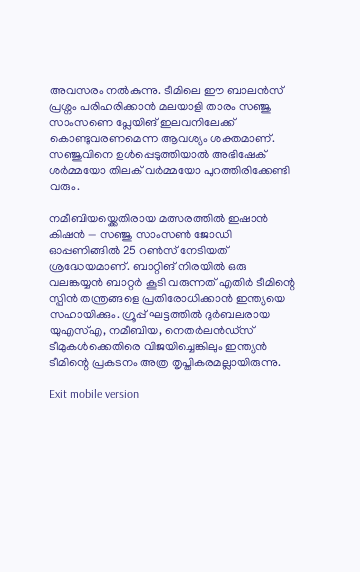അവസരം നൽകുന്നു. ടീമിലെ ഈ ബാലൻസ് പ്രശ്നം പരിഹരിക്കാൻ മലയാളി താരം സഞ്ജു സാംസണെ പ്ലേയിങ് ഇലവനിലേക്ക് കൊണ്ടുവരണമെന്ന ആവശ്യം ശക്തമാണ്. സഞ്ജുവിനെ ഉൾപ്പെടുത്തിയാൽ അഭിഷേക് ശർമ്മയോ തിലക് വർമ്മയോ പുറത്തിരിക്കേണ്ടി വരും.

നമീബിയയ്ക്കെതിരായ മത്സരത്തിൽ ഇഷാൻ കിഷൻ — സഞ്ജു സാംസൺ ജോഡി ഓപ്പണിങ്ങിൽ 25 റൺസ് നേടിയത് ശ്രദ്ധേയമാണ്. ബാറ്റിങ് നിരയിൽ ഒരു വലങ്കയ്യൻ ബാറ്റർ കൂടി വരുന്നത് എതിർ ടീമിന്റെ സ്പിൻ തന്ത്രങ്ങളെ പ്രതിരോധിക്കാൻ ഇന്ത്യയെ സഹായിക്കും. ഗ്രൂപ്പ് ഘട്ടത്തിൽ ദുർബലരായ യുഎസ്എ, നമീബിയ, നെതർലൻഡ്‌സ് ടീമുകൾക്കെതിരെ വിജയിച്ചെങ്കിലും ഇന്ത്യൻ ടീമിന്റെ പ്രകടനം അത്ര തൃപ്തികരമല്ലായിരുന്നു.

Exit mobile version